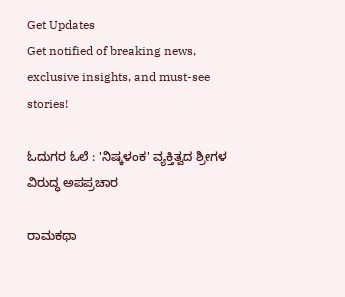Get Updates
Get notified of breaking news, exclusive insights, and must-see stories!

ಓದುಗರ ಓಲೆ : 'ನಿಷ್ಕಳಂಕ' ವ್ಯಕ್ತಿತ್ವದ ಶ್ರೀಗಳ ವಿರುದ್ಧ ಅಪಪ್ರಚಾರ

ರಾಮಕಥಾ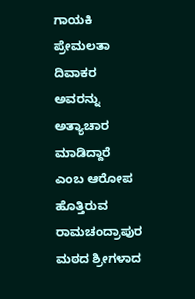ಗಾಯಕಿ ಪ್ರೇಮಲತಾ ದಿವಾಕರ ಅವರನ್ನು ಅತ್ಯಾಚಾರ ಮಾಡಿದ್ದಾರೆ ಎಂಬ ಆರೋಪ ಹೊತ್ತಿರುವ ರಾಮಚಂದ್ರಾಪುರ ಮಠದ ಶ್ರೀಗಳಾದ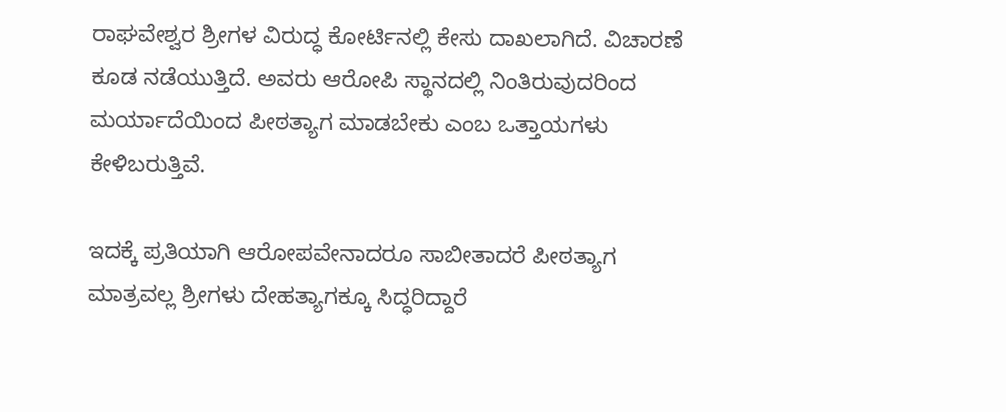ರಾಘವೇಶ್ವರ ಶ್ರೀಗಳ ವಿರುದ್ಧ ಕೋರ್ಟಿನಲ್ಲಿ ಕೇಸು ದಾಖಲಾಗಿದೆ. ವಿಚಾರಣೆ ಕೂಡ ನಡೆಯುತ್ತಿದೆ. ಅವರು ಆರೋಪಿ ಸ್ಥಾನದಲ್ಲಿ ನಿಂತಿರುವುದರಿಂದ ಮರ್ಯಾದೆಯಿಂದ ಪೀಠತ್ಯಾಗ ಮಾಡಬೇಕು ಎಂಬ ಒತ್ತಾಯಗಳು ಕೇಳಿಬರುತ್ತಿವೆ.

ಇದಕ್ಕೆ ಪ್ರತಿಯಾಗಿ ಆರೋಪವೇನಾದರೂ ಸಾಬೀತಾದರೆ ಪೀಠತ್ಯಾಗ ಮಾತ್ರವಲ್ಲ ಶ್ರೀಗಳು ದೇಹತ್ಯಾಗಕ್ಕೂ ಸಿದ್ಧರಿದ್ದಾರೆ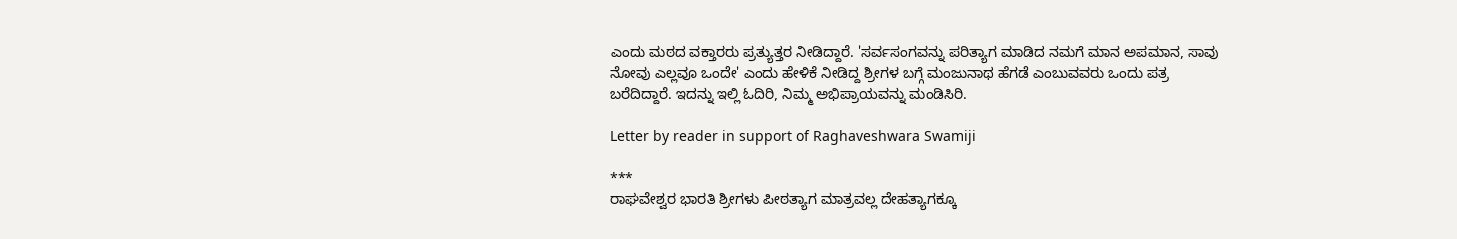ಎಂದು ಮಠದ ವಕ್ತಾರರು ಪ್ರತ್ಯುತ್ತರ ನೀಡಿದ್ದಾರೆ. 'ಸರ್ವಸಂಗವನ್ನು ಪರಿತ್ಯಾಗ ಮಾಡಿದ ನಮಗೆ ಮಾನ ಅಪಮಾನ, ಸಾವು ನೋವು ಎಲ್ಲವೂ ಒಂದೇ' ಎಂದು ಹೇಳಿಕೆ ನೀಡಿದ್ದ ಶ್ರೀಗಳ ಬಗ್ಗೆ ಮಂಜುನಾಥ ಹೆಗಡೆ ಎಂಬುವವರು ಒಂದು ಪತ್ರ ಬರೆದಿದ್ದಾರೆ. ಇದನ್ನು ಇಲ್ಲಿ ಓದಿರಿ, ನಿಮ್ಮ ಅಭಿಪ್ರಾಯವನ್ನು ಮಂಡಿಸಿರಿ.

Letter by reader in support of Raghaveshwara Swamiji

***
ರಾಘವೇಶ್ವರ ಭಾರತಿ ಶ್ರೀಗಳು ಪೀಠತ್ಯಾಗ ಮಾತ್ರವಲ್ಲ ದೇಹತ್ಯಾಗಕ್ಕೂ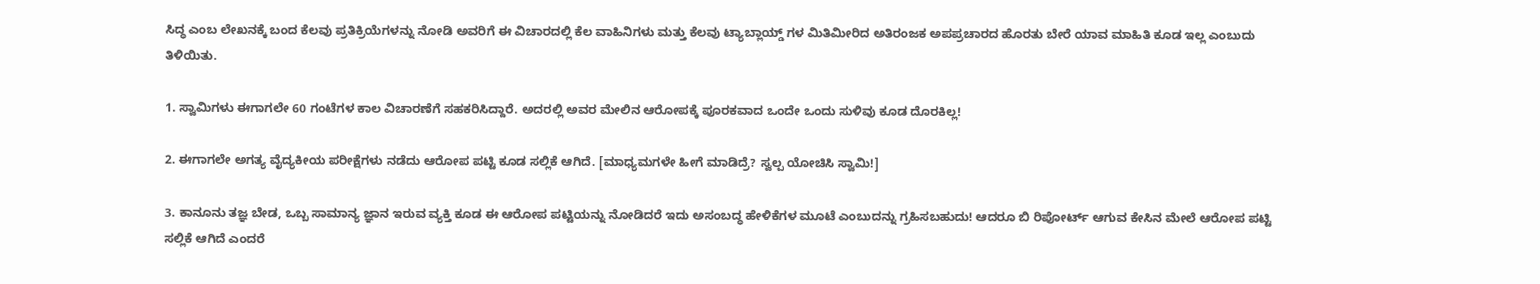ಸಿದ್ಧ ಎಂಬ ಲೇಖನಕ್ಕೆ ಬಂದ ಕೆಲವು ಪ್ರತಿಕ್ರಿಯೆಗಳನ್ನು ನೋಡಿ ಅವರಿಗೆ ಈ ವಿಚಾರದಲ್ಲಿ ಕೆಲ ವಾಹಿನಿಗಳು ಮತ್ತು ಕೆಲವು ಟ್ಯಾಬ್ಲಾಯ್ಡ್ ಗಳ ಮಿತಿಮೀರಿದ ಅತಿರಂಜಕ ಅಪಪ್ರಚಾರದ ಹೊರತು ಬೇರೆ ಯಾವ ಮಾಹಿತಿ ಕೂಡ ಇಲ್ಲ ಎಂಬುದು ತಿಳಿಯಿತು.

1. ಸ್ವಾಮಿಗಳು ಈಗಾಗಲೇ 60 ಗಂಟೆಗಳ ಕಾಲ ವಿಚಾರಣೆಗೆ ಸಹಕರಿಸಿದ್ದಾರೆ. ಅದರಲ್ಲಿ ಅವರ ಮೇಲಿನ ಆರೋಪಕ್ಕೆ ಪೂರಕವಾದ ಒಂದೇ ಒಂದು ಸುಳಿವು ಕೂಡ ದೊರಕಿಲ್ಲ!

2. ಈಗಾಗಲೇ ಅಗತ್ಯ ವೈದ್ಯಕೀಯ ಪರೀಕ್ಷೆಗಳು ನಡೆದು ಆರೋಪ ಪಟ್ಟಿ ಕೂಡ ಸಲ್ಲಿಕೆ ಆಗಿದೆ. [ಮಾಧ್ಯಮಗಳೇ ಹೀಗೆ ಮಾಡಿದ್ರೆ? ಸ್ವಲ್ಪ ಯೋಚಿಸಿ ಸ್ವಾಮಿ!]

3. ಕಾನೂನು ತಜ್ಞ ಬೇಡ, ಒಬ್ಬ ಸಾಮಾನ್ಯ ಜ್ಞಾನ ಇರುವ ವ್ಯಕ್ತಿ ಕೂಡ ಈ ಆರೋಪ ಪಟ್ಟಿಯನ್ನು ನೋಡಿದರೆ ಇದು ಅಸಂಬದ್ಧ ಹೇಳಿಕೆಗಳ ಮೂಟೆ ಎಂಬುದನ್ನು ಗ್ರಹಿಸಬಹುದು! ಆದರೂ ಬಿ ರಿಪೋರ್ಟ್ ಆಗುವ ಕೇಸಿನ ಮೇಲೆ ಆರೋಪ ಪಟ್ಟಿ ಸಲ್ಲಿಕೆ ಆಗಿದೆ ಎಂದರೆ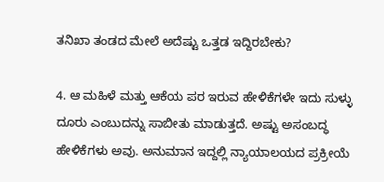ತನಿಖಾ ತಂಡದ ಮೇಲೆ ಅದೆಷ್ಟು ಒತ್ತಡ ಇದ್ದಿರಬೇಕು?

4. ಆ ಮಹಿಳೆ ಮತ್ತು ಆಕೆಯ ಪರ ಇರುವ ಹೇಳಿಕೆಗಳೇ ಇದು ಸುಳ್ಳು ದೂರು ಎಂಬುದನ್ನು ಸಾಬೀತು ಮಾಡುತ್ತದೆ. ಅಷ್ಟು ಅಸಂಬದ್ಧ ಹೇಳಿಕೆಗಳು ಅವು. ಅನುಮಾನ ಇದ್ದಲ್ಲಿ ನ್ಯಾಯಾಲಯದ ಪ್ರಕ್ರೀಯೆ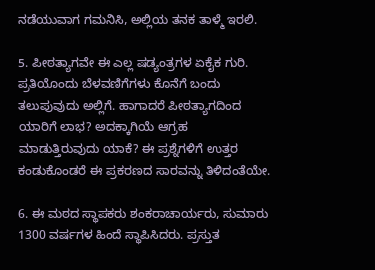ನಡೆಯುವಾಗ ಗಮನಿಸಿ, ಅಲ್ಲಿಯ ತನಕ ತಾಳ್ಮೆ ಇರಲಿ.

5. ಪೀಠತ್ಯಾಗವೇ ಈ ಎಲ್ಲ ಷಡ್ಯಂತ್ರಗಳ ಏಕೈಕ ಗುರಿ. ಪ್ರತಿಯೊಂದು ಬೆಳವಣಿಗೆಗಳು ಕೊನೆಗೆ ಬಂದು ತಲುಪುವುದು ಅಲ್ಲಿಗೆ. ಹಾಗಾದರೆ ಪೀಠತ್ಯಾಗದಿಂದ ಯಾರಿಗೆ ಲಾಭ? ಅದಕ್ಕಾಗಿಯೆ ಆಗ್ರಹ ಮಾಡುತ್ತಿರುವುದು ಯಾಕೆ? ಈ ಪ್ರಶ್ನೆಗಳಿಗೆ ಉತ್ತರ ಕಂಡುಕೊಂಡರೆ ಈ ಪ್ರಕರಣದ ಸಾರವನ್ನು ತಿಳಿದಂತೆಯೇ.

6. ಈ ಮಠದ ಸ್ಥಾಪಕರು ಶಂಕರಾಚಾರ್ಯರು, ಸುಮಾರು 1300 ವರ್ಷಗಳ ಹಿಂದೆ ಸ್ಥಾಪಿಸಿದರು. ಪ್ರಸ್ತುತ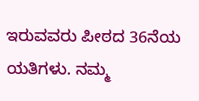ಇರುವವರು ಪೀಠದ 36ನೆಯ ಯತಿಗಳು. ನಮ್ಮ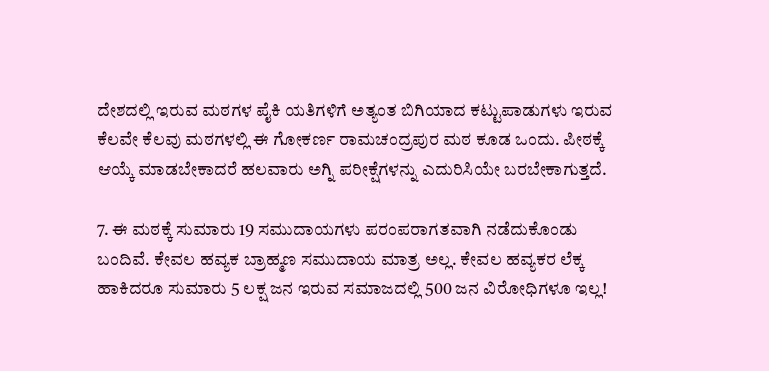ದೇಶದಲ್ಲಿ ಇರುವ ಮಠಗಳ ಪೈಕಿ ಯತಿಗಳಿಗೆ ಅತ್ಯಂತ ಬಿಗಿಯಾದ ಕಟ್ಟುಪಾಡುಗಳು ಇರುವ ಕೆಲವೇ ಕೆಲವು ಮಠಗಳಲ್ಲಿ ಈ ಗೋಕರ್ಣ ರಾಮಚಂದ್ರಪುರ ಮಠ ಕೂಡ ಒಂದು. ಪೀಠಕ್ಕೆ ಆಯ್ಕೆ ಮಾಡಬೇಕಾದರೆ ಹಲವಾರು ಅಗ್ನಿ ಪರೀಕ್ಷೆಗಳನ್ನು ಎದುರಿಸಿಯೇ ಬರಬೇಕಾಗುತ್ತದೆ.

7. ಈ ಮಠಕ್ಕೆ ಸುಮಾರು 19 ಸಮುದಾಯಗಳು ಪರಂಪರಾಗತವಾಗಿ ನಡೆದುಕೊಂಡು ಬಂದಿವೆ. ಕೇವಲ ಹವ್ಯಕ ಬ್ರಾಹ್ಮಣ ಸಮುದಾಯ ಮಾತ್ರ ಅಲ್ಲ. ಕೇವಲ ಹವ್ಯಕರ ಲೆಕ್ಕ ಹಾಕಿದರೂ ಸುಮಾರು 5 ಲಕ್ಷ ಜನ ಇರುವ ಸಮಾಜದಲ್ಲಿ 500 ಜನ ವಿರೋಧಿಗಳೂ ಇಲ್ಲ!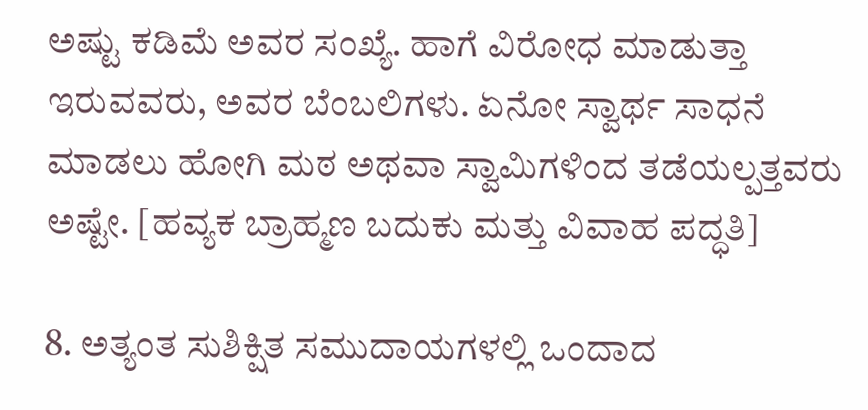ಅಷ್ಟು ಕಡಿಮೆ ಅವರ ಸಂಖ್ಯೆ. ಹಾಗೆ ವಿರೋಧ ಮಾಡುತ್ತಾ ಇರುವವರು, ಅವರ ಬೆಂಬಲಿಗಳು. ಏನೋ ಸ್ವಾರ್ಥ ಸಾಧನೆ ಮಾಡಲು ಹೋಗಿ ಮಠ ಅಥವಾ ಸ್ವಾಮಿಗಳಿಂದ ತಡೆಯಲ್ಪತ್ತವರು ಅಷ್ಟೇ. [ಹವ್ಯಕ ಬ್ರಾಹ್ಮಣ ಬದುಕು ಮತ್ತು ವಿವಾಹ ಪದ್ಧತಿ]

8. ಅತ್ಯಂತ ಸುಶಿಕ್ಷಿತ ಸಮುದಾಯಗಳಲ್ಲಿ ಒಂದಾದ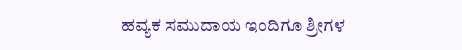ಹವ್ಯಕ ಸಮುದಾಯ ಇಂದಿಗೂ ಶ್ರೀಗಳ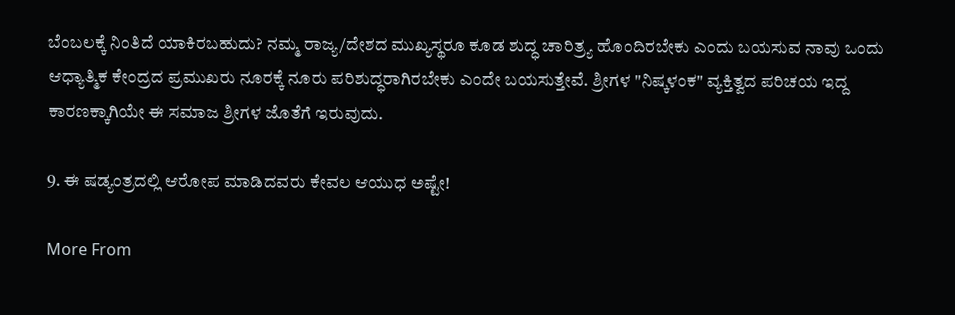ಬೆಂಬಲಕ್ಕೆ ನಿಂತಿದೆ ಯಾಕಿರಬಹುದು? ನಮ್ಮ ರಾಜ್ಯ/ದೇಶದ ಮುಖ್ಯಸ್ಥರೂ ಕೂಡ ಶುದ್ಧ ಚಾರಿತ್ರ್ಯ ಹೊಂದಿರಬೇಕು ಎಂದು ಬಯಸುವ ನಾವು ಒಂದು ಆಧ್ಯಾತ್ಮಿಕ ಕೇಂದ್ರದ ಪ್ರಮುಖರು ನೂರಕ್ಕೆ ನೂರು ಪರಿಶುದ್ಧರಾಗಿರಬೇಕು ಎಂದೇ ಬಯಸುತ್ತೇವೆ. ಶ್ರೀಗಳ "ನಿಷ್ಕಳಂಕ" ವ್ಯಕ್ತಿತ್ವದ ಪರಿಚಯ ಇದ್ದ ಕಾರಣಕ್ಕಾಗಿಯೇ ಈ ಸಮಾಜ ಶ್ರೀಗಳ ಜೊತೆಗೆ ಇರುವುದು.

9. ಈ ಷಡ್ಯಂತ್ರದಲ್ಲಿ ಆರೋಪ ಮಾಡಿದವರು ಕೇವಲ ಆಯುಧ ಅಷ್ಟೇ!

More From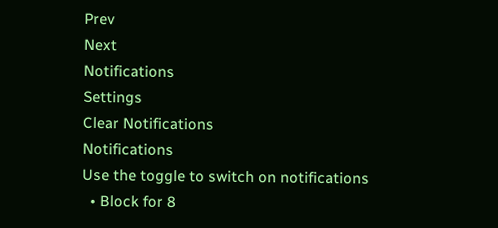Prev
Next
Notifications
Settings
Clear Notifications
Notifications
Use the toggle to switch on notifications
  • Block for 8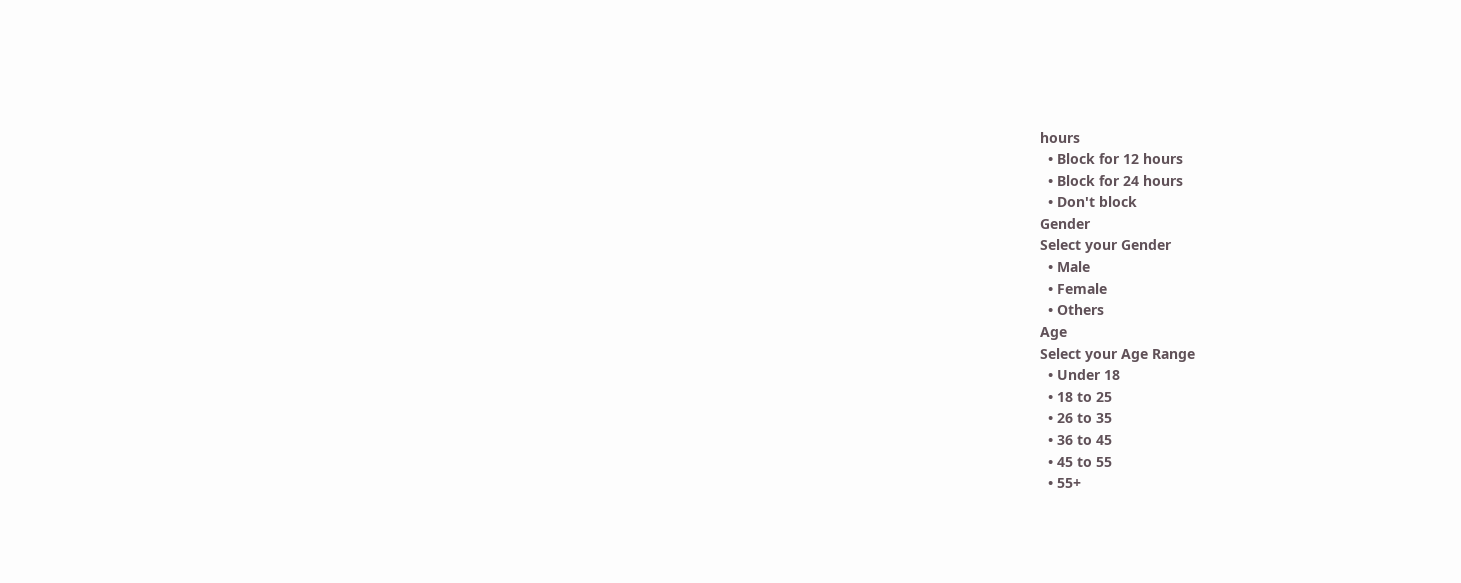hours
  • Block for 12 hours
  • Block for 24 hours
  • Don't block
Gender
Select your Gender
  • Male
  • Female
  • Others
Age
Select your Age Range
  • Under 18
  • 18 to 25
  • 26 to 35
  • 36 to 45
  • 45 to 55
  • 55+